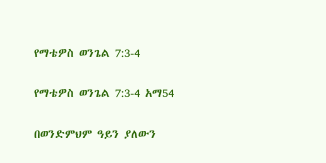የማቴዎስ ወንጌል 7:3-4

የማቴዎስ ወንጌል 7:3-4 አማ54

በወንድምህም ዓይን ያለውን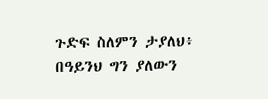ጉድፍ ስለምን ታያለህ፥ በዓይንህ ግን ያለውን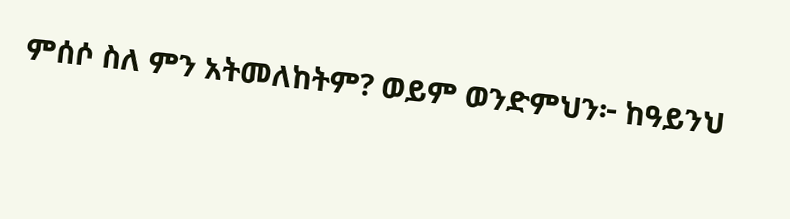ምሰሶ ስለ ምን አትመለከትም? ወይም ወንድምህን፦ ከዓይንህ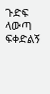ጉድፍ ላውጣ ፍቀድልኝ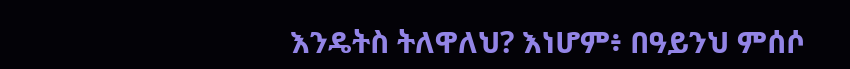እንዴትስ ትለዋለህ? እነሆም፥ በዓይንህ ምሰሶ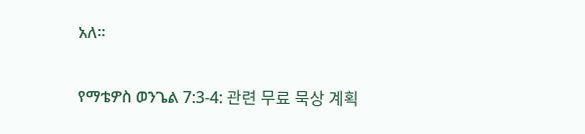አለ።

የማቴዎስ ወንጌል 7:3-4: 관련 무료 묵상 계획